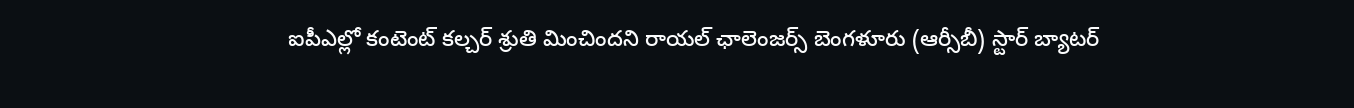ఐపీఎల్లో కంటెంట్ కల్చర్ శ్రుతి మించిందని రాయల్ ఛాలెంజర్స్ బెంగళూరు (ఆర్సీబీ) స్టార్ బ్యాటర్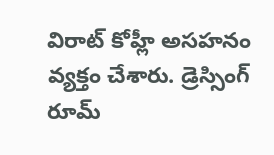విరాట్ కోహ్లీ అసహనం వ్యక్తం చేశారు. డ్రెస్సింగ్ రూమ్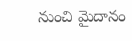నుంచి మైదానం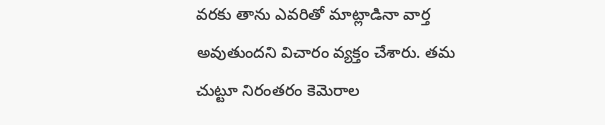వరకు తాను ఎవరితో మాట్లాడినా వార్త అవుతుందని విచారం వ్యక్తం చేశారు. తమ చుట్టూ నిరంతరం కెమెరాల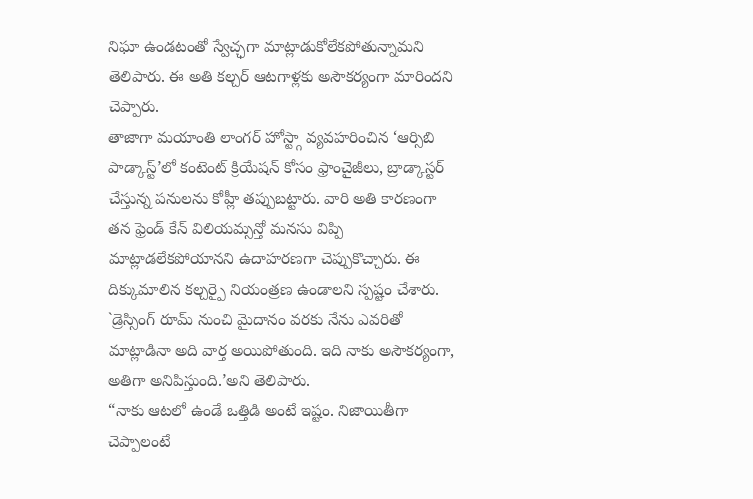నిఘా ఉండటంతో స్వేచ్ఛగా మాట్లాడుకోలేకపోతున్నామని తెలిపారు. ఈ అతి కల్చర్ ఆటగాళ్లకు అసౌకర్యంగా మారిందని చెప్పారు.
తాజాగా మయాంతి లాంగర్ హోస్ట్గా వ్యవహరించిన ‘ఆర్సిబి పాడ్కాస్ట్’లో కంటెంట్ క్రియేషన్ కోసం ఫ్రాంచైజీలు, బ్రాడ్కాస్టర్ చేస్తున్న పనులను కోహ్లీ తప్పుబట్టారు. వారి అతి కారణంగా తన ఫ్రెండ్ కేన్ విలియమ్సన్తో మనసు విప్పి మాట్లాడలేకపోయానని ఉదాహరణగా చెప్పుకొచ్చారు. ఈ దిక్కుమాలిన కల్చర్పై నియంత్రణ ఉండాలని స్పష్టం చేశారు. `డ్రెస్సింగ్ రూమ్ నుంచి మైదానం వరకు నేను ఎవరితో మాట్లాడినా అది వార్త అయిపోతుంది. ఇది నాకు అసౌకర్యంగా, అతిగా అనిపిస్తుంది.’అని తెలిపారు.
“నాకు ఆటలో ఉండే ఒత్తిడి అంటే ఇష్టం. నిజాయితీగా చెప్పాలంటే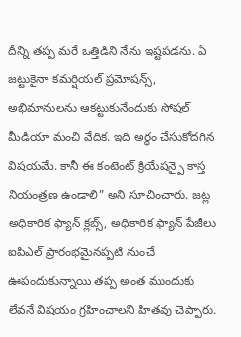దీన్ని తప్ప మరే ఒత్తిడిని నేను ఇష్టపడను. ఏ జట్టుకైనా కమర్షియల్ ప్రమోషన్స్, అభిమానులను ఆకట్టుకునేందుకు సోషల్ మీడియా మంచి వేదిక. ఇది అర్థం చేసుకోదగిన విషయమే. కానీ ఈ కంటెంట్ క్రియేషన్పై కాస్త నియంత్రణ ఉండాలి” అని సూచించారు. జట్ల అధికారిక ఫ్యాన్ క్లబ్స్, అధికారిక ఫ్యాన్ పేజీలు ఐపిఎల్ ప్రారంభమైనప్పటి నుంచే ఊపందుకున్నాయి తప్ప అంత ముందుకు లేవనే విషయం గ్రహించాలని హితవు చెప్పారు.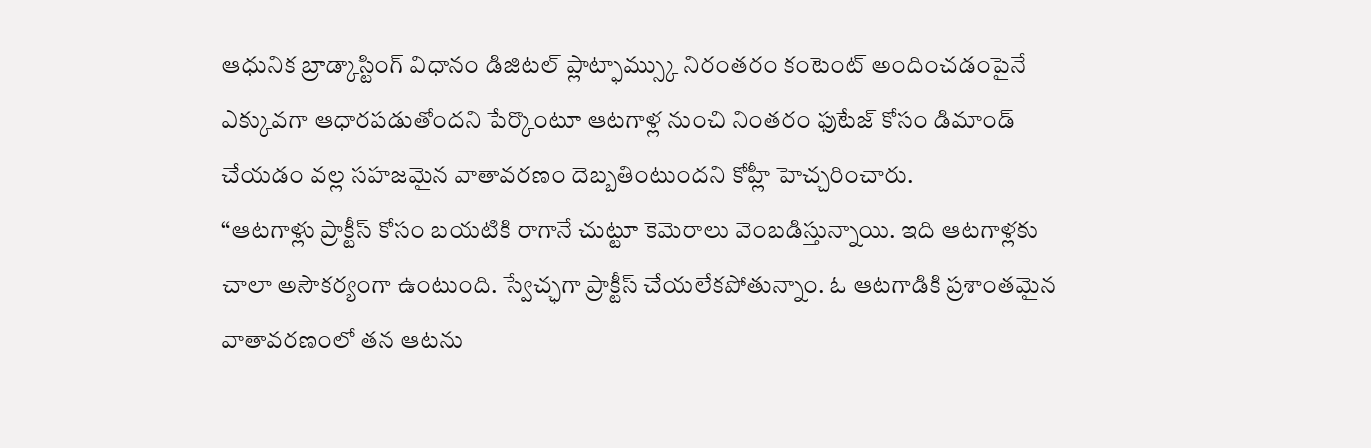ఆధునిక బ్రాడ్కాస్టింగ్ విధానం డిజిటల్ ప్లాట్ఫామ్స్కు నిరంతరం కంటెంట్ అందించడంపైనే ఎక్కువగా ఆధారపడుతోందని పేర్కొంటూ ఆటగాళ్ల నుంచి నింతరం ఫుటేజ్ కోసం డిమాండ్ చేయడం వల్ల సహజమైన వాతావరణం దెబ్బతింటుందని కోహ్లీ హెచ్చరించారు.
“ఆటగాళ్లు ప్రాక్టీస్ కోసం బయటికి రాగానే చుట్టూ కెమెరాలు వెంబడిస్తున్నాయి. ఇది ఆటగాళ్లకు చాలా అసౌకర్యంగా ఉంటుంది. స్వేచ్ఛగా ప్రాక్టీస్ చేయలేకపోతున్నాం. ఓ ఆటగాడికి ప్రశాంతమైన వాతావరణంలో తన ఆటను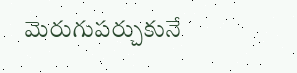మెరుగుపర్చుకునే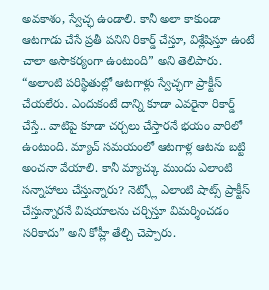అవకాశం, స్వేచ్ఛ ఉండాలి. కానీ అలా కాకుండా ఆటగాడు చేసే ప్రతీ పనిని రికార్డ్ చేస్తూ, విశ్లేషిస్తూ ఉంటే చాలా అసౌకర్యంగా ఉంటుంది” అని తెలిపారు.
“అలాంటి పరిస్థితుల్లో ఆటగాళ్లు స్వేచ్ఛగా ప్రాక్టీస్ చేయలేరు. ఎందుకంటే దాన్ని కూడా ఎవరైనా రికార్డ్ చేస్తే.. వాటిపై కూడా చర్చలు చేస్తారనే భయం వారిలో ఉంటుంది. మ్యాచ్ సమయంలో ఆటగాళ్ల ఆటను బట్టి అంచనా వేయాలి. కానీ మ్యాచ్కు ముందు ఎలాంటి సన్నాహాలు చేస్తున్నారు? నెట్స్లో ఎలాంటి షాట్స్ ప్రాక్టీస్ చేస్తున్నారనే విషయాలను చర్చిస్తూ విమర్శించడం సరికాదు” అని కోహ్లీ తేల్చి చెప్పారు.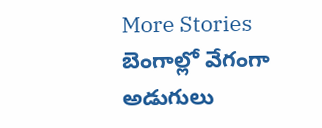More Stories
బెంగాల్లో వేగంగా అడుగులు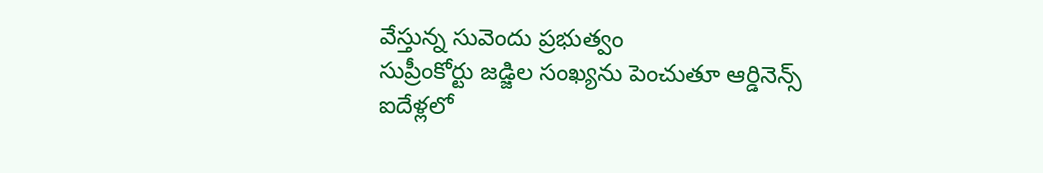వేస్తున్న సువెందు ప్రభుత్వం
సుప్రీంకోర్టు జడ్జిల సంఖ్యను పెంచుతూ ఆర్డినెన్స్
ఐదేళ్లలో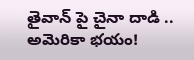తైవాన్ పై చైనా దాడి .. అమెరికా భయం!